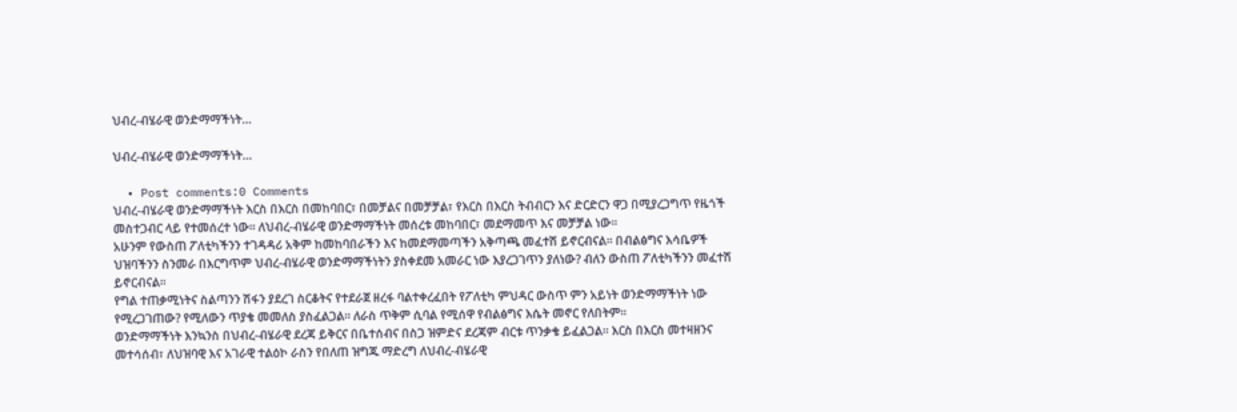ህብረ-ብሄራዊ ወንድማማችነት…

ህብረ-ብሄራዊ ወንድማማችነት…

  • Post comments:0 Comments
ህብረ-ብሄራዊ ወንድማማችነት እርስ በእርስ በመከባበር፣ በመቻልና በመቻቻል፣ የእርስ በእርስ ትብብርን እና ድርድርን ዋጋ በሚያረጋግጥ የዜጎች መስተጋብር ላይ የተመሰረተ ነው፡፡ ለህብረ-ብሄራዊ ወንድማማችነት መሰረቱ መከባበር፣ መደማመጥ እና መቻቻል ነው።
አሁንም የውስጠ ፖለቲካችንን ተገዳዳሪ አቅም ከመከባበራችን እና ከመደማመጣችን አቅጣጫ መፈተሽ ይኖርብናል፡፡ በብልፅግና እሳቤዎች ህዝባችንን ስንመራ በእርግጥም ህብረ-ብሄራዊ ወንድማማችነትን ያስቀደመ አመራር ነው እያረጋገጥን ያለነው? ብለን ውስጠ ፖለቲካችንን መፈተሽ ይኖርብናል፡፡
የግል ተጠቃሚነትና ስልጣንን ሽፋን ያደረገ ስርቆትና የተደራጀ ዘረፋ ባልተቀረፈበት የፖለቲካ ምህዳር ውስጥ ምን አይነት ወንድማማችነት ነው የሚረጋገጠው? የሚለውን ጥያቄ መመለስ ያስፈልጋል፡፡ ለራስ ጥቅም ሲባል የሚሰዋ የብልፅግና እሴት መኖር የለበትም፡፡
ወንድማማችነት እንኳንስ በህብረ-ብሄራዊ ደረጃ ይቅርና በቤተሰብና በስጋ ዝምድና ደረጃም ብርቱ ጥንቃቄ ይፈልጋል፡፡ እርስ በእርስ መተዛዘንና መተሳሰብ፣ ለህዝባዊ እና አገራዊ ተልዕኮ ራስን የበለጠ ዝግጁ ማድረግ ለህብረ-ብሄራዊ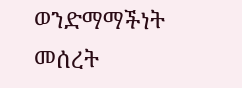ወንድማማችነት መሰረት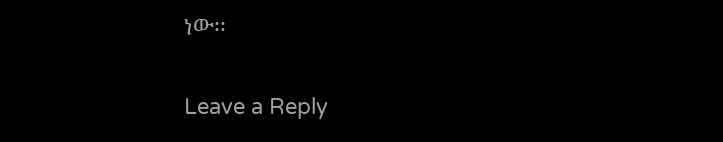ነው፡፡

Leave a Reply